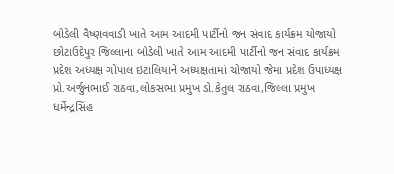બોડેલી વૈષ્ણવવાડી ખાતે આમ આદમી પાર્ટીનો જન સંવાદ કાર્યક્રમ યોજાયો
છોટાઉદેપુર જિલ્લાના બોડેલી ખાતે આમ આદમી પાર્ટીનો જન સંવાદ કાર્યક્રમ પ્રદેશ અધ્યક્ષ ગોપાલ ઇટાલિયાને અધ્યક્ષતામાં ચોજાયો જેમા પ્રદેશ ઉપાધ્યક્ષ પ્રો.અર્જુનભાઈ રાઠવા,લોકસભા પ્રમુખ ડો.કેતુલ રાઠવા,જિલ્લા પ્રમુખ ધર્મેન્દ્રસિંહ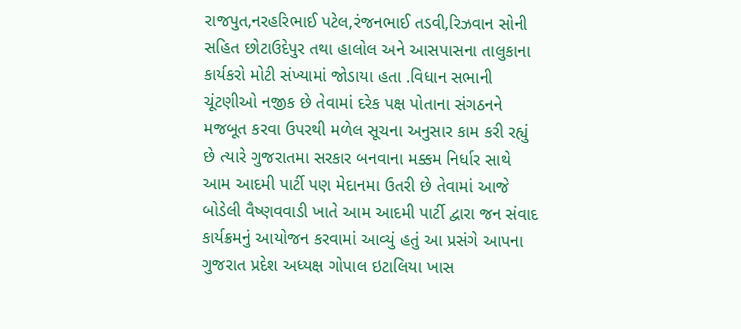રાજપુત,નરહરિભાઈ પટેલ,રંજનભાઈ તડવી,રિઝવાન સોની સહિત છોટાઉદેપુર તથા હાલોલ અને આસપાસના તાલુકાના કાર્યકરો મોટી સંખ્યામાં જોડાયા હતા .વિધાન સભાની ચૂંટણીઓ નજીક છે તેવામાં દરેક પક્ષ પોતાના સંગઠનને મજબૂત કરવા ઉપરથી મળેલ સૂચના અનુસાર કામ કરી રહ્યું છે ત્યારે ગુજરાતમા સરકાર બનવાના મક્કમ નિર્ધાર સાથે આમ આદમી પાર્ટી પણ મેદાનમા ઉતરી છે તેવામાં આજે બોડેલી વૈષ્ણવવાડી ખાતે આમ આદમી પાર્ટી દ્વારા જન સંવાદ કાર્યક્રમનું આયોજન કરવામાં આવ્યું હતું આ પ્રસંગે આપના ગુજરાત પ્રદેશ અધ્યક્ષ ગોપાલ ઇટાલિયા ખાસ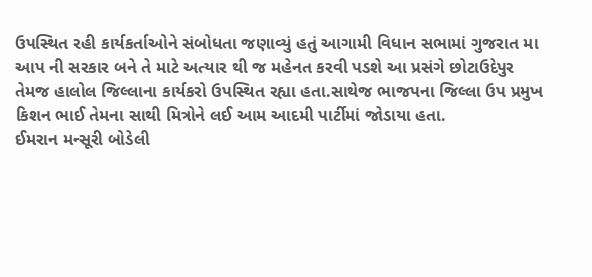ઉપસ્થિત રહી કાર્યકર્તાઓને સંબોધતા જણાવ્યું હતું આગામી વિધાન સભામાં ગુજરાત મા આપ ની સરકાર બને તે માટે અત્યાર થી જ મહેનત કરવી પડશે આ પ્રસંગે છોટાઉદેપુર તેમજ હાલોલ જિલ્લાના કાર્યકરો ઉપસ્થિત રહ્યા હતા.સાથેજ ભાજપના જિલ્લા ઉપ પ્રમુખ કિશન ભાઈ તેમના સાથી મિત્રોને લઈ આમ આદમી પાર્ટીમાં જોડાયા હતા.
ઈમરાન મન્સૂરી બોડેલી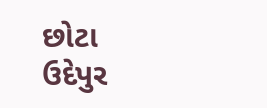છોટા ઉદેપુર